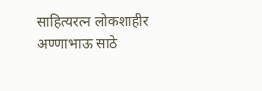साहित्यरत्न लोकशाहीर अण्णाभाऊ साठे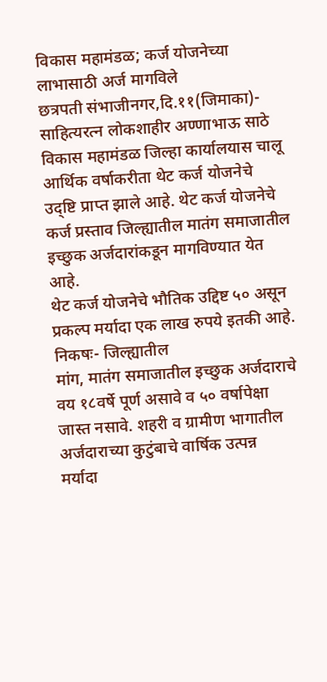विकास महामंडळ; कर्ज योजनेच्या लाभासाठी अर्ज मागविले
छत्रपती संभाजीनगर,दि.११(जिमाका)- साहित्यरत्न लोकशाहीर अण्णाभाऊ साठे विकास महामंडळ जिल्हा कार्यालयास चालू आर्थिक वर्षाकरीता थेट कर्ज योजनेचे उद्ष्टि प्राप्त झाले आहे. थेट कर्ज योजनेचे कर्ज प्रस्ताव जिल्ह्यातील मातंग समाजातील इच्छुक अर्जदारांकडून मागविण्यात येत आहे.
थेट कर्ज योजनेचे भौतिक उद्दिष्ट ५० असून प्रकल्प मर्यादा एक लाख रुपये इतकी आहे.
निकषः- जिल्ह्यातील
मांग, मातंग समाजातील इच्छुक अर्जदाराचे वय १८वर्षे पूर्ण असावे व ५० वर्षापेक्षा
जास्त नसावे. शहरी व ग्रामीण भागातील अर्जदाराच्या कुटुंबाचे वार्षिक उत्पन्न
मर्यादा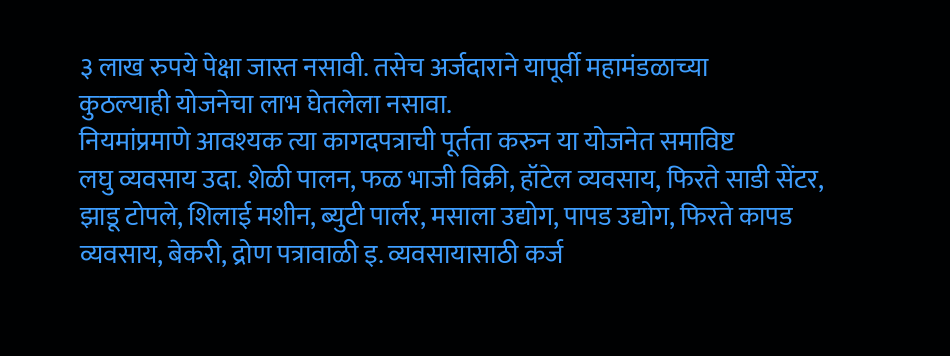३ लाख रुपये पेक्षा जास्त नसावी. तसेच अर्जदाराने यापूर्वी महामंडळाच्या
कुठल्याही योजनेचा लाभ घेतलेला नसावा.
नियमांप्रमाणे आवश्यक त्या कागदपत्राची पूर्तता करुन या योजनेत समाविष्ट
लघु व्यवसाय उदा. शेळी पालन, फळ भाजी विक्री, हॉटेल व्यवसाय, फिरते साडी सेंटर,
झाडू टोपले, शिलाई मशीन, ब्युटी पार्लर, मसाला उद्योग, पापड उद्योग, फिरते कापड
व्यवसाय, बेकरी, द्रोण पत्रावाळी इ. व्यवसायासाठी कर्ज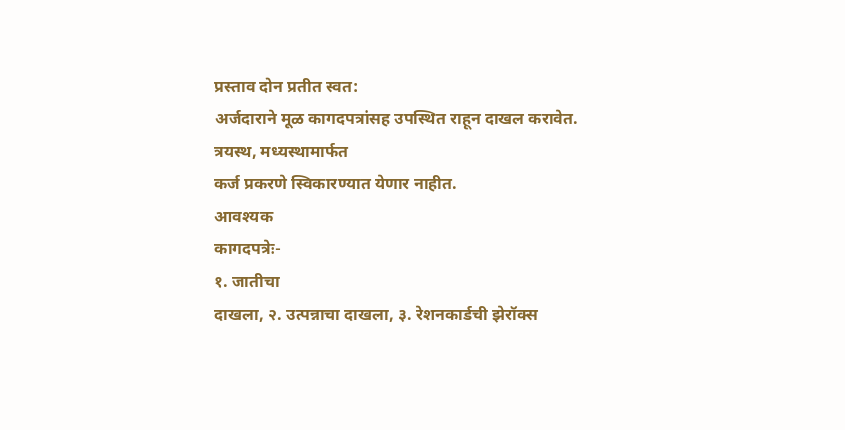प्रस्ताव दोन प्रतीत स्वत:
अर्जदाराने मूळ कागदपत्रांसह उपस्थित राहून दाखल करावेत. त्रयस्थ, मध्यस्थामार्फत
कर्ज प्रकरणे स्विकारण्यात येणार नाहीत.
आवश्यक
कागदपत्रेः-
१. जातीचा
दाखला, २. उत्पन्नाचा दाखला, ३. रेशनकार्डची झेरॉक्स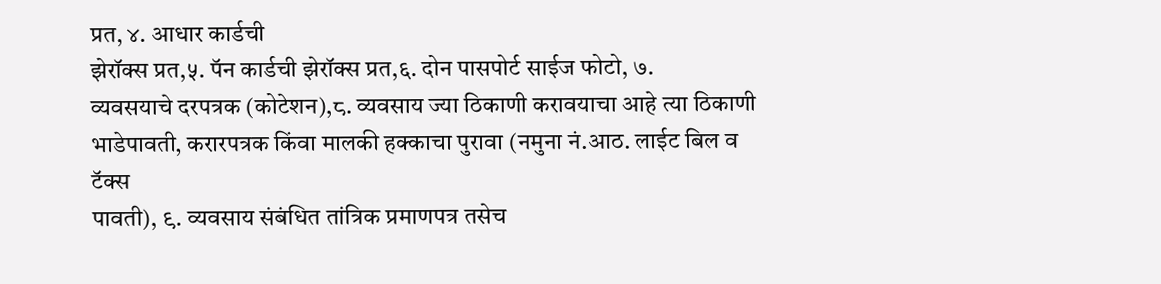प्रत, ४. आधार कार्डची
झेरॉक्स प्रत,५. पॅन कार्डची झेरॉक्स प्रत,६. दोन पासपोर्ट साईज फोटो, ७.
व्यवसयाचे दरपत्रक (कोटेशन),८. व्यवसाय ज्या ठिकाणी करावयाचा आहे त्या ठिकाणी
भाडेपावती, करारपत्रक किंवा मालकी हक्काचा पुरावा (नमुना नं.आठ. लाईट बिल व टॅक्स
पावती), ९. व्यवसाय संबंधित तांत्रिक प्रमाणपत्र तसेच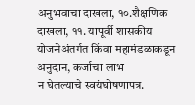अनुभवाचा दाखला, १०.शैक्षणिक
दाखला, ११. यापूर्वी शासकीय योजनेअंतर्गत किंवा महामंडळाकडून अनुदान, कर्जाचा लाभ
न घेतल्याचे स्वयंघोषणापत्र.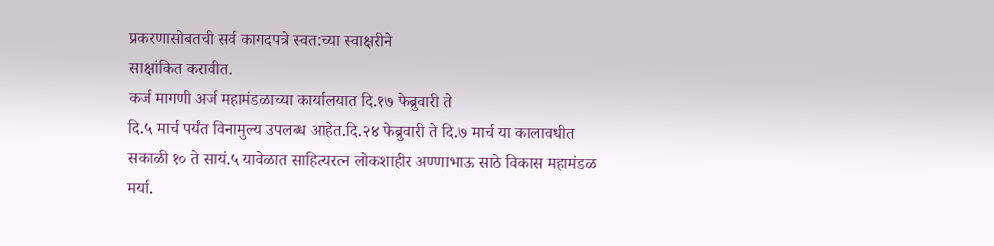प्रकरणासोबतची सर्व कागदपत्रे स्वत:च्या स्वाक्षरीने
साक्षांकित करावीत.
कर्ज मागणी अर्ज महामंडळाच्या कार्यालयात दि.१७ फेब्रुवारी ते
दि.५ मार्च पर्यंत विनामुल्य उपलब्ध आहेत.दि.२४ फेब्रुवारी ते दि.७ मार्च या कालावधीत
सकाळी १० ते सायं.५ यावेळात साहित्यरत्न लोकशाहीर अण्णाभाऊ साठे विकास महामंडळ
मर्या.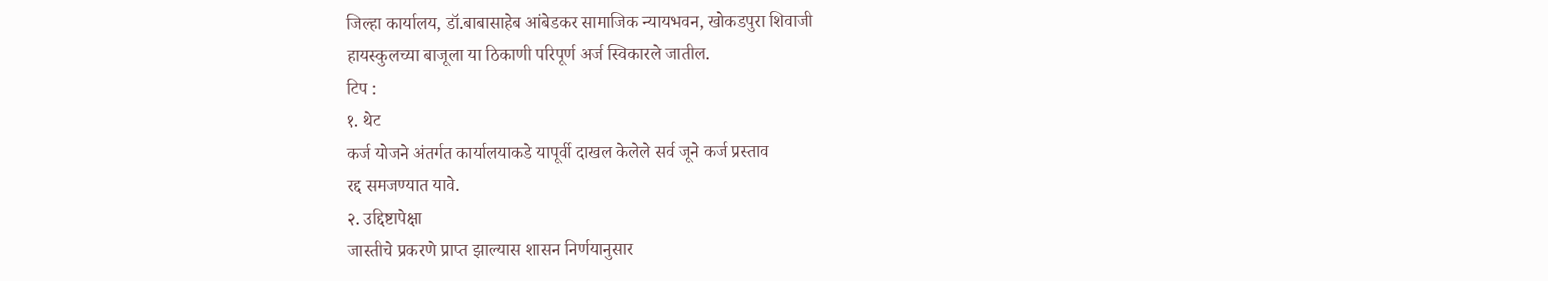जिल्हा कार्यालय, डॉ.बाबासाहेब आंबेडकर सामाजिक न्यायभवन, खोकडपुरा शिवाजी
हायस्कुलच्या बाजूला या ठिकाणी परिपूर्ण अर्ज स्विकारले जातील.
टिप :
१. थेट
कर्ज योजने अंतर्गत कार्यालयाकडे यापूर्वी दाखल केलेले सर्व जूने कर्ज प्रस्ताव
रद्द समजण्यात यावे.
२. उद्दिष्टापेक्षा
जास्तीचे प्रकरणे प्राप्त झाल्यास शासन निर्णयानुसार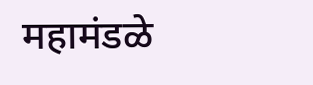महामंडळे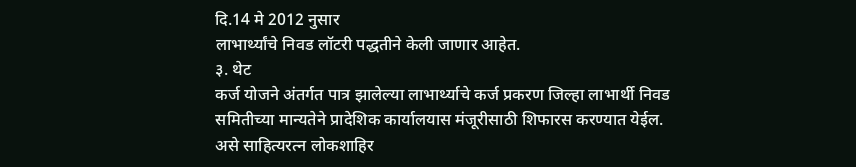दि.14 मे 2012 नुसार
लाभार्थ्यांचे निवड लॉटरी पद्धतीने केली जाणार आहेत.
३. थेट
कर्ज योजने अंतर्गत पात्र झालेल्या लाभार्थ्याचे कर्ज प्रकरण जिल्हा लाभार्थी निवड
समितीच्या मान्यतेने प्रादेशिक कार्यालयास मंजूरीसाठी शिफारस करण्यात येईल.
असे साहित्यरत्न लोकशाहिर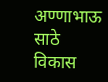अण्णाभाऊ साठे विकास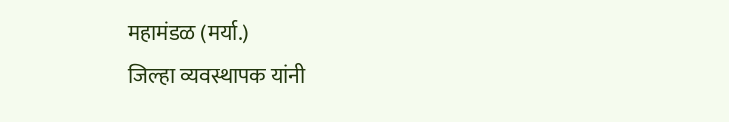महामंडळ (मर्या.)
जिल्हा व्यवस्थापक यांनी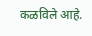कळविले आहे.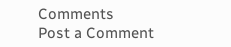Comments
Post a Comment